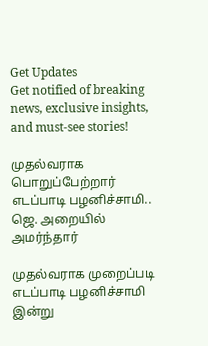Get Updates
Get notified of breaking news, exclusive insights, and must-see stories!

முதல்வராக பொறுப்பேற்றார் எடப்பாடி பழனிச்சாமி.. ஜெ. அறையில் அமர்ந்தார்

முதல்வராக முறைப்படி எடப்பாடி பழனிச்சாமி இன்று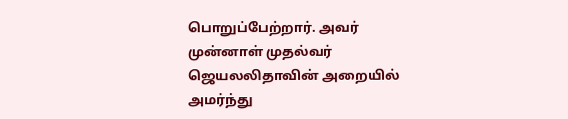பொறுப்பேற்றார். அவர் முன்னாள் முதல்வர் ஜெயலலிதாவின் அறையில் அமர்ந்து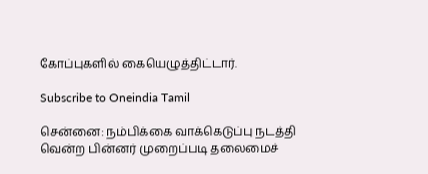கோப்புகளில் கையெழுத்திட்டார்.

Subscribe to Oneindia Tamil

சென்னை: நம்பிக்கை வாக்கெடுப்பு நடத்தி வென்ற பின்னர் முறைப்படி தலைமைச்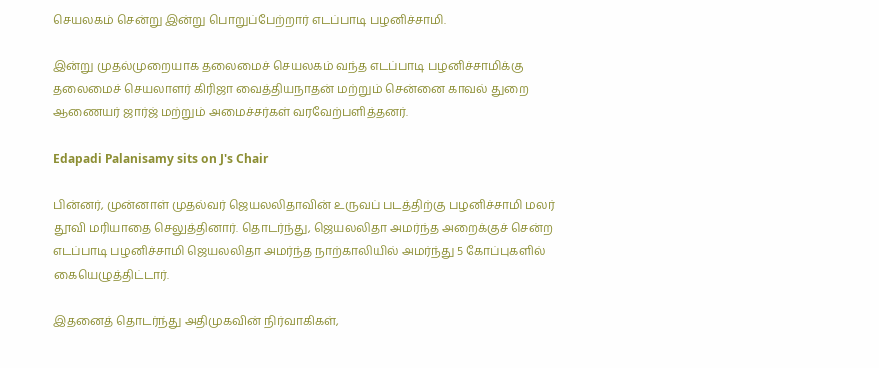செயலகம் சென்று இன்று பொறுப்பேற்றார் எடப்பாடி பழனிச்சாமி.

இன்று முதல்முறையாக தலைமைச் செயலகம் வந்த எடப்பாடி பழனிச்சாமிக்கு தலைமைச் செயலாளர் கிரிஜா வைத்தியநாதன் மற்றும் சென்னை காவல் துறை ஆணையர் ஜார்ஜ் மற்றும் அமைச்சர்கள் வரவேற்பளித்தனர்.

Edapadi Palanisamy sits on J's Chair

பின்னர், முன்னாள் முதல்வர் ஜெயலலிதாவின் உருவப் படத்திற்கு பழனிச்சாமி மலர் தூவி மரியாதை செலுத்தினார். தொடர்ந்து, ஜெயலலிதா அமர்ந்த அறைக்குச் சென்ற எடப்பாடி பழனிச்சாமி ஜெயலலிதா அமர்ந்த நாற்காலியில் அமர்ந்து 5 கோப்புகளில் கையெழுத்திட்டார்.

இதனைத் தொடர்ந்து அதிமுகவின் நிர்வாகிகள்,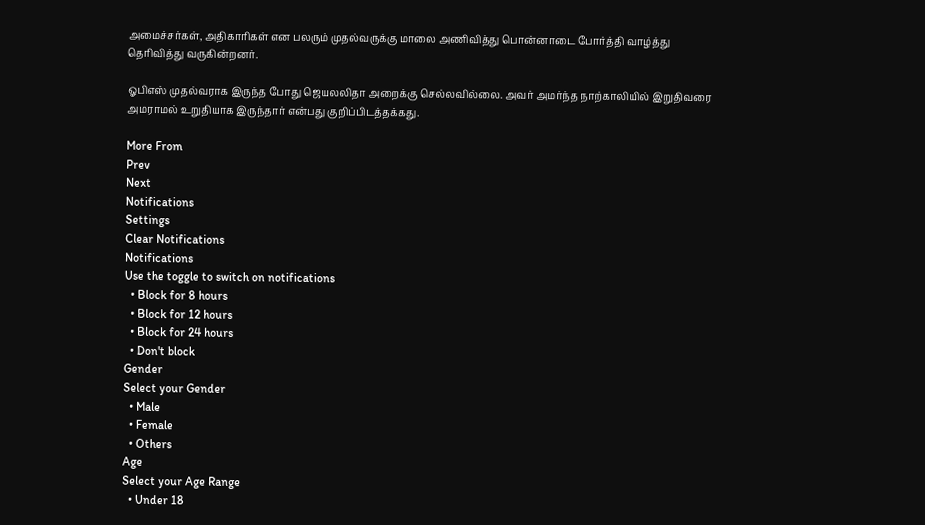அமைச்சர்கள், அதிகாரிகள் என பலரும் முதல்வருக்கு மாலை அணிவித்து பொன்னாடை போர்த்தி வாழ்த்து தெரிவித்து வருகின்றனர்.

ஓபிஎஸ் முதல்வராக இருந்த போது ஜெயலலிதா அறைக்கு செல்லவில்லை. அவர் அமர்ந்த நாற்காலியில் இறுதிவரை அமராமல் உறுதியாக இருந்தார் என்பது குறிப்பிடத்தக்கது.

More From
Prev
Next
Notifications
Settings
Clear Notifications
Notifications
Use the toggle to switch on notifications
  • Block for 8 hours
  • Block for 12 hours
  • Block for 24 hours
  • Don't block
Gender
Select your Gender
  • Male
  • Female
  • Others
Age
Select your Age Range
  • Under 18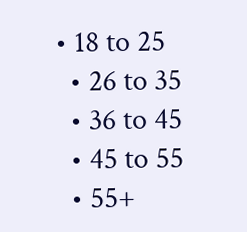• 18 to 25
  • 26 to 35
  • 36 to 45
  • 45 to 55
  • 55+